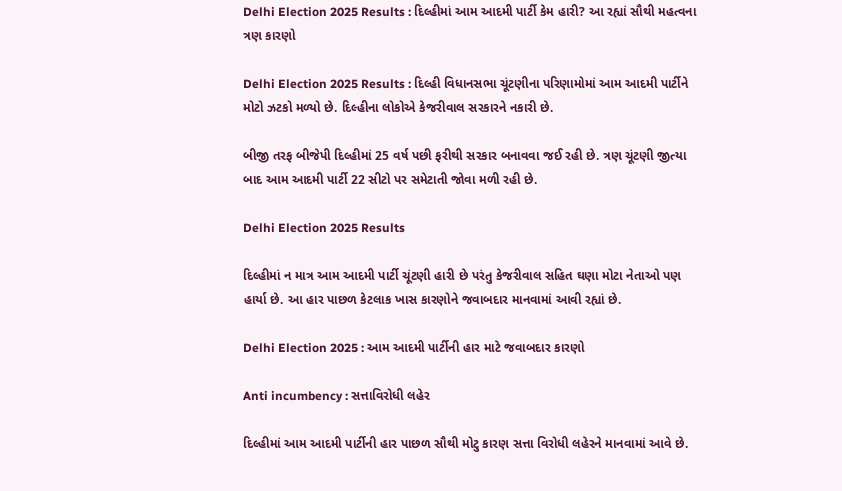Delhi Election 2025 Results : દિલ્હીમાં આમ આદમી પાર્ટી કેમ હારી? આ રહ્યાં સૌથી મહત્વના ત્રણ કારણો

Delhi Election 2025 Results : દિલ્હી વિધાનસભા ચૂંટણીના પરિણામોમાં આમ આદમી પાર્ટીને મોટો ઝટકો મળ્યો છે. દિલ્હીના લોકોએ કેજરીવાલ સરકારને નકારી છે.

બીજી તરફ બીજેપી દિલ્હીમાં 25 વર્ષ પછી ફરીથી સરકાર બનાવવા જઈ રહી છે. ત્રણ ચૂંટણી જીત્યા બાદ આમ આદમી પાર્ટી 22 સીટો પર સમેટાતી જોવા મળી રહી છે.

Delhi Election 2025 Results

દિલ્હીમાં ન માત્ર આમ આદમી પાર્ટી ચૂંટણી હારી છે પરંતુ કેજરીવાલ સહિત ઘણા મોટા નેતાઓ પણ હાર્યા છે. આ હાર પાછળ કેટલાક ખાસ કારણોને જવાબદાર માનવામાં આવી રહ્યાં છે.

Delhi Election 2025 : આમ આદમી પાર્ટીની હાર માટે જવાબદાર કારણો

Anti incumbency : સત્તાવિરોધી લહેર

દિલ્હીમાં આમ આદમી પાર્ટીની હાર પાછળ સૌથી મોટુ કારણ સત્તા વિરોધી લહેરને માનવામાં આવે છે.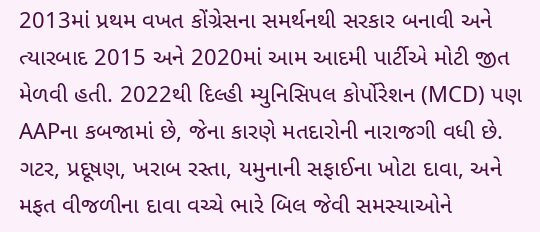2013માં પ્રથમ વખત કોંગ્રેસના સમર્થનથી સરકાર બનાવી અને ત્યારબાદ 2015 અને 2020માં આમ આદમી પાર્ટીએ મોટી જીત મેળવી હતી. 2022થી દિલ્હી મ્યુનિસિપલ કોર્પોરેશન (MCD) પણ AAPના કબજામાં છે, જેના કારણે મતદારોની નારાજગી વધી છે. ગટર, પ્રદૂષણ, ખરાબ રસ્તા, યમુનાની સફાઈના ખોટા દાવા, અને મફત વીજળીના દાવા વચ્ચે ભારે બિલ જેવી સમસ્યાઓને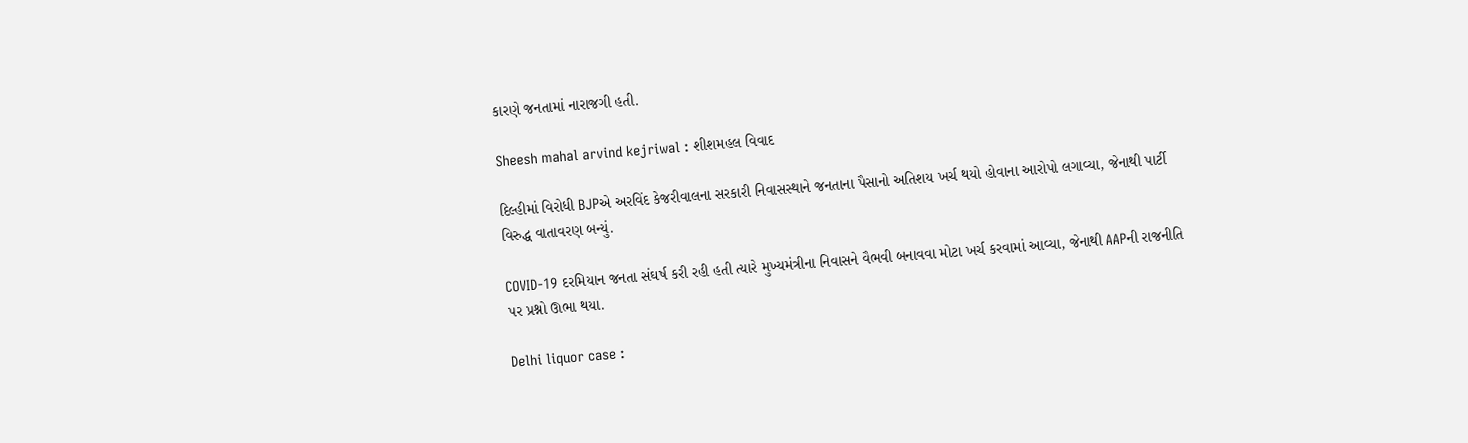કારણે જનતામાં નારાજગી હતી.

Sheesh mahal arvind kejriwal : શીશમહલ વિવાદ

દિલ્હીમાં વિરોધી BJPએ અરવિંદ કેજરીવાલના સરકારી નિવાસસ્થાને જનતાના પૈસાનો અતિશય ખર્ચ થયો હોવાના આરોપો લગાવ્યા, જેનાથી પાર્ટી વિરુદ્ધ વાતાવરણ બન્યું.

COVID-19 દરમિયાન જનતા સંઘર્ષ કરી રહી હતી ત્યારે મુખ્યમંત્રીના નિવાસને વૈભવી બનાવવા મોટા ખર્ચ કરવામાં આવ્યા, જેનાથી AAPની રાજનીતિ પર પ્રશ્નો ઊભા થયા.

Delhi liquor case :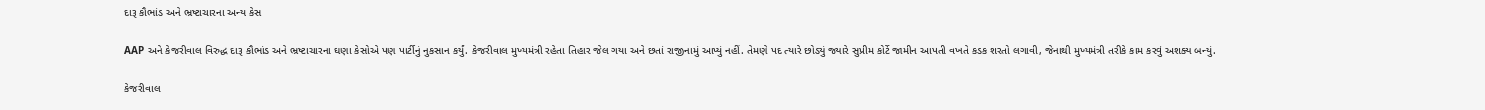દારૂ કૌભાંડ અને ભ્રષ્ટાચારના અન્ય કેસ

AAP અને કેજરીવાલ વિરુદ્ધ દારૂ કૌભાંડ અને ભ્રષ્ટાચારના ઘણા કેસોએ પણ પાર્ટીનું નુકસાન કર્યું. કેજરીવાલ મુખ્યમંત્રી રહેતા તિહાર જેલ ગયા અને છતાં રાજીનામું આપ્યું નહીં. તેમણે પદ ત્યારે છોડ્યું જ્યારે સુપ્રીમ કોર્ટે જામીન આપતી વખતે કડક શરતો લગાવી, જેનાથી મુખ્યમંત્રી તરીકે કામ કરવું અશક્ય બન્યું.

કેજરીવાલ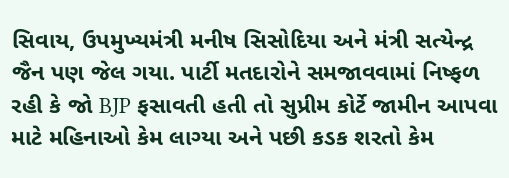સિવાય, ઉપમુખ્યમંત્રી મનીષ સિસોદિયા અને મંત્રી સત્યેન્દ્ર જૈન પણ જેલ ગયા. પાર્ટી મતદારોને સમજાવવામાં નિષ્ફળ રહી કે જો BJP ફસાવતી હતી તો સુપ્રીમ કોર્ટે જામીન આપવા માટે મહિનાઓ કેમ લાગ્યા અને પછી કડક શરતો કેમ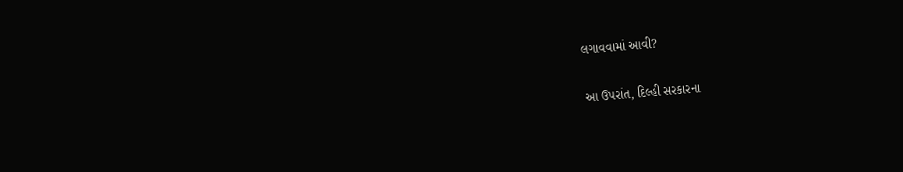લગાવવામાં આવી?

આ ઉપરાંત, દિલ્હી સરકારના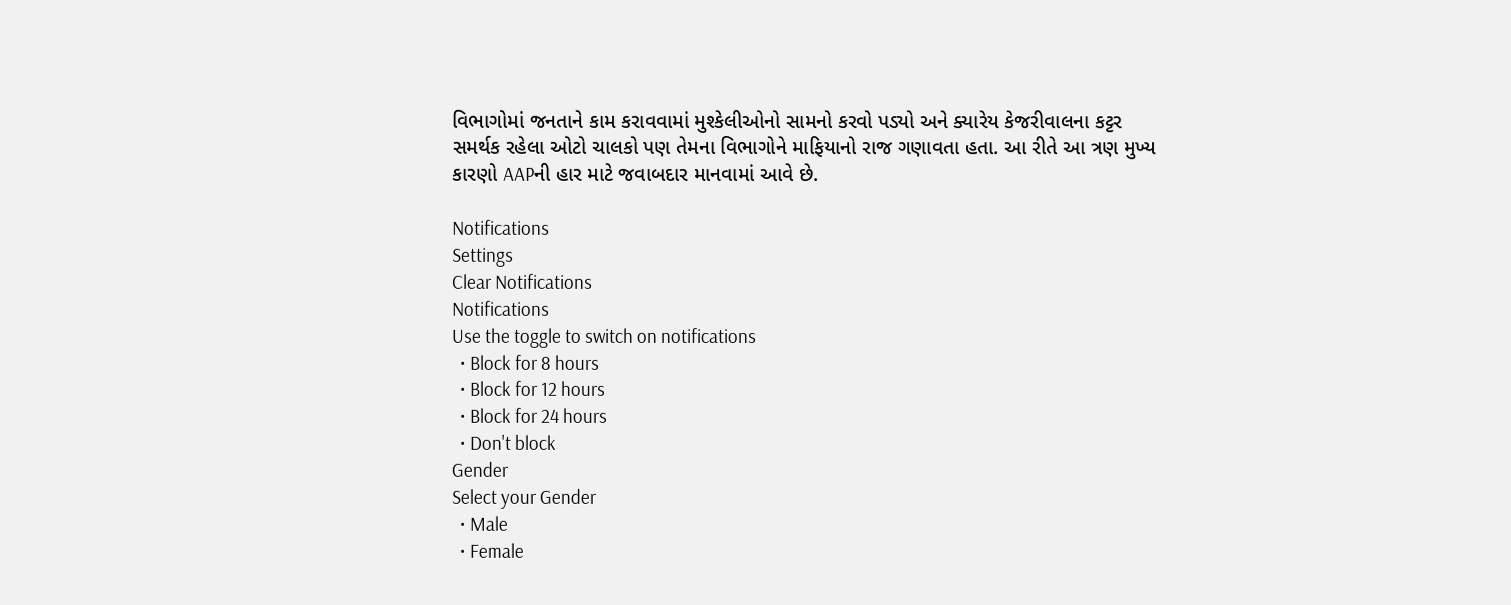વિભાગોમાં જનતાને કામ કરાવવામાં મુશ્કેલીઓનો સામનો કરવો પડ્યો અને ક્યારેય કેજરીવાલના કટ્ટર સમર્થક રહેલા ઓટો ચાલકો પણ તેમના વિભાગોને માફિયાનો રાજ ગણાવતા હતા. આ રીતે આ ત્રણ મુખ્ય કારણો AAPની હાર માટે જવાબદાર માનવામાં આવે છે.

Notifications
Settings
Clear Notifications
Notifications
Use the toggle to switch on notifications
  • Block for 8 hours
  • Block for 12 hours
  • Block for 24 hours
  • Don't block
Gender
Select your Gender
  • Male
  • Female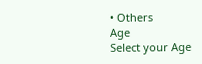• Others
Age
Select your Age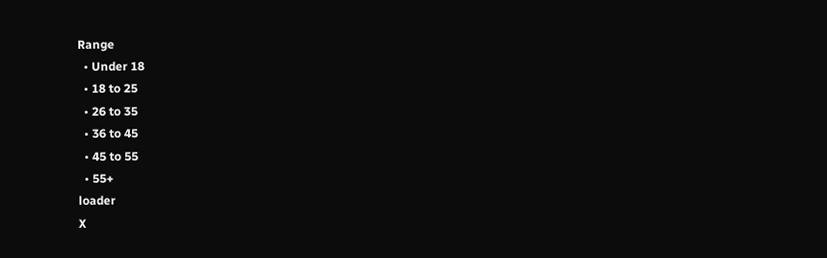Range
  • Under 18
  • 18 to 25
  • 26 to 35
  • 36 to 45
  • 45 to 55
  • 55+
loader
X